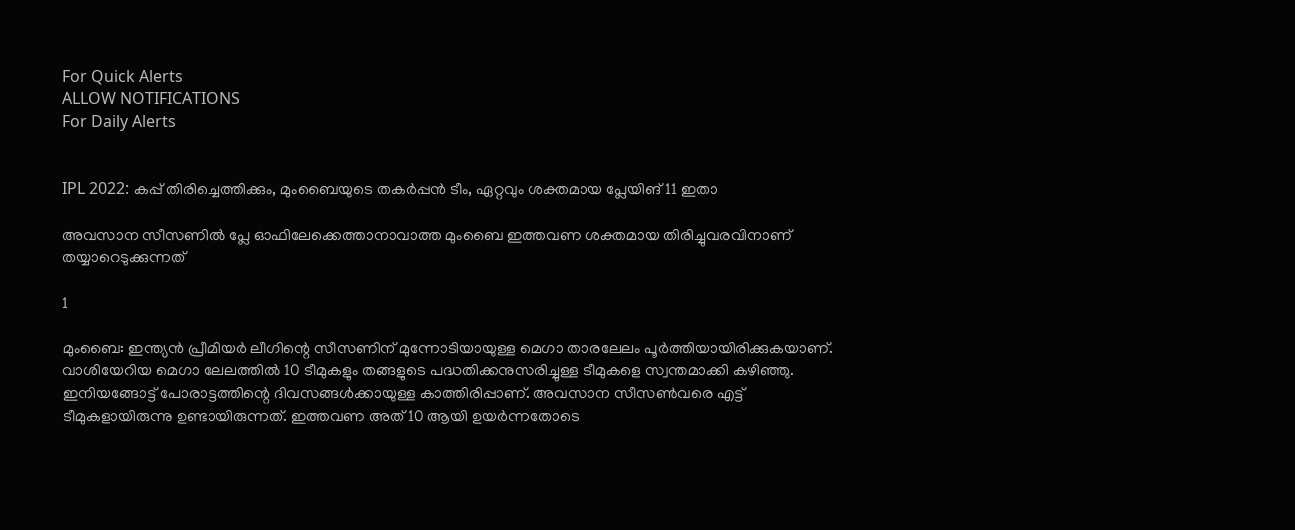For Quick Alerts
ALLOW NOTIFICATIONS
For Daily Alerts


IPL 2022: കപ്പ് തിരിച്ചെത്തിക്കും, മുംബൈയുടെ തകര്‍പ്പന്‍ ടീം, ഏറ്റവും ശക്തമായ പ്ലേയിങ് 11 ഇതാ

അവസാന സീസണില്‍ പ്ലേ ഓഫിലേക്കെത്താനാവാത്ത മുംബൈ ഇത്തവണ ശക്തമായ തിരിച്ചുവരവിനാണ് തയ്യാറെടുക്കുന്നത്

1

മുംബൈ: ഇന്ത്യന്‍ പ്രീമിയര്‍ ലീഗിന്റെ സീസണിന് മുന്നോടിയായുള്ള മെഗാ താരലേലം പൂര്‍ത്തിയായിരിക്കുകയാണ്. വാശിയേറിയ മെഗാ ലേലത്തില്‍ 10 ടീമുകളും തങ്ങളുടെ പദ്ധതിക്കനുസരിച്ചുള്ള ടീമുകളെ സ്വന്തമാക്കി കഴിഞ്ഞു. ഇനിയങ്ങോട്ട് പോരാട്ടത്തിന്റെ ദിവസങ്ങള്‍ക്കായുള്ള കാത്തിരിപ്പാണ്. അവസാന സീസണ്‍വരെ എട്ട് ടീമുകളായിരുന്നു ഉണ്ടായിരുന്നത്. ഇത്തവണ അത് 10 ആയി ഉയര്‍ന്നതോടെ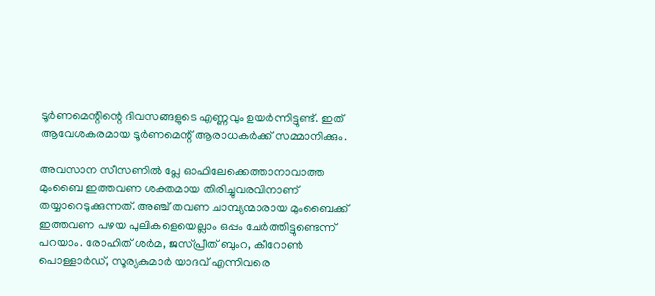ടൂര്‍ണമെന്റിന്റെ ദിവസങ്ങളുടെ എണ്ണവും ഉയര്‍ന്നിട്ടുണ്ട്. ഇത് ആവേശകരമായ ടൂര്‍ണമെന്റ് ആരാധകര്‍ക്ക് സമ്മാനിക്കും.

അവസാന സീസണില്‍ പ്ലേ ഓഫിലേക്കെത്താനാവാത്ത മുംബൈ ഇത്തവണ ശക്തമായ തിരിച്ചുവരവിനാണ് തയ്യാറെടുക്കുന്നത്. അഞ്ച് തവണ ചാമ്പ്യന്മാരായ മുംബൈക്ക് ഇത്തവണ പഴയ പുലികളെയെല്ലാം ഒപ്പം ചേര്‍ത്തിട്ടുണ്ടെന്ന് പറയാം. രോഹിത് ശര്‍മ, ജസ്പ്രീത് ബുംറ, കീറോണ്‍ പൊള്ളാര്‍ഡ്, സൂര്യകുമാര്‍ യാദവ് എന്നിവരെ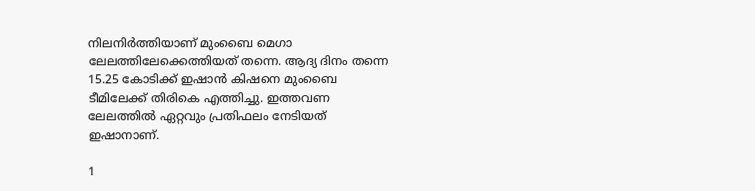നിലനിര്‍ത്തിയാണ് മുംബൈ മെഗാ ലേലത്തിലേക്കെത്തിയത് തന്നെ. ആദ്യ ദിനം തന്നെ 15.25 കോടിക്ക് ഇഷാന്‍ കിഷനെ മുംബൈ ടീമിലേക്ക് തിരികെ എത്തിച്ചു. ഇത്തവണ ലേലത്തില്‍ ഏറ്റവും പ്രതിഫലം നേടിയത് ഇഷാനാണ്.

1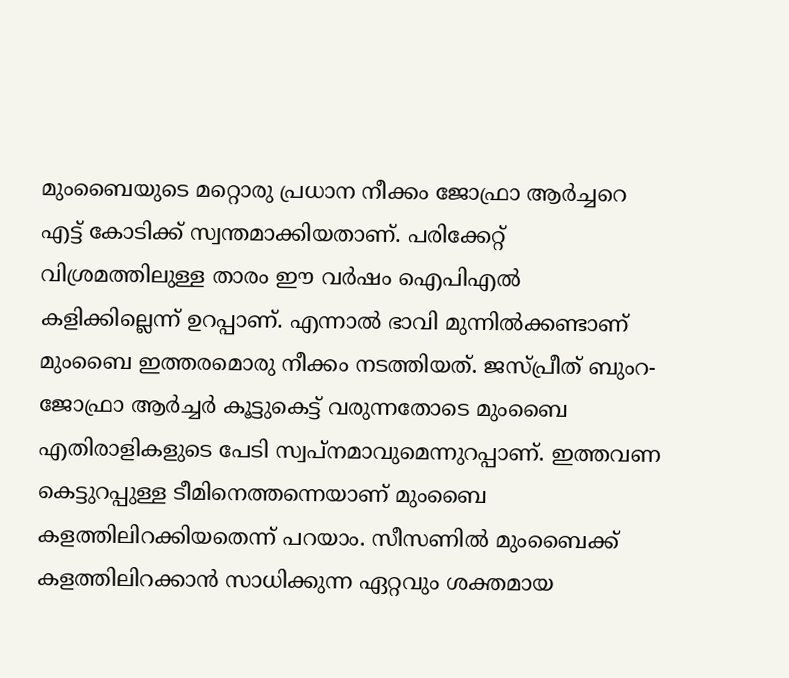മുംബൈയുടെ മറ്റൊരു പ്രധാന നീക്കം ജോഫ്രാ ആര്‍ച്ചറെ എട്ട് കോടിക്ക് സ്വന്തമാക്കിയതാണ്. പരിക്കേറ്റ് വിശ്രമത്തിലുള്ള താരം ഈ വര്‍ഷം ഐപിഎല്‍ കളിക്കില്ലെന്ന് ഉറപ്പാണ്. എന്നാല്‍ ഭാവി മുന്നില്‍ക്കണ്ടാണ് മുംബൈ ഇത്തരമൊരു നീക്കം നടത്തിയത്. ജസ്പ്രീത് ബുംറ-ജോഫ്രാ ആര്‍ച്ചര്‍ കൂട്ടുകെട്ട് വരുന്നതോടെ മുംബൈ എതിരാളികളുടെ പേടി സ്വപ്‌നമാവുമെന്നുറപ്പാണ്. ഇത്തവണ കെട്ടുറപ്പുള്ള ടീമിനെത്തന്നെയാണ് മുംബൈ കളത്തിലിറക്കിയതെന്ന് പറയാം. സീസണില്‍ മുംബൈക്ക് കളത്തിലിറക്കാന്‍ സാധിക്കുന്ന ഏറ്റവും ശക്തമായ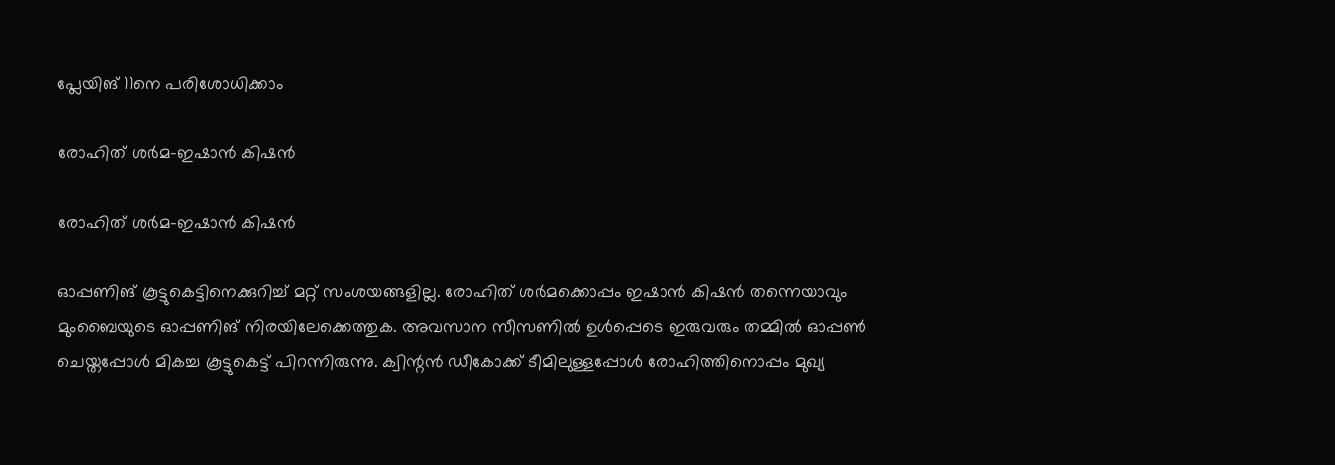പ്ലേയിങ് 11നെ പരിശോധിക്കാം

രോഹിത് ശര്‍മ-ഇഷാന്‍ കിഷന്‍

രോഹിത് ശര്‍മ-ഇഷാന്‍ കിഷന്‍

ഓപ്പണിങ് കൂട്ടുകെട്ടിനെക്കുറിച്ച് മറ്റ് സംശയങ്ങളില്ല. രോഹിത് ശര്‍മക്കൊപ്പം ഇഷാന്‍ കിഷന്‍ തന്നെയാവും മുംബൈയുടെ ഓപ്പണിങ് നിരയിലേക്കെത്തുക. അവസാന സീസണില്‍ ഉള്‍പ്പെടെ ഇരുവരും തമ്മില്‍ ഓപ്പണ്‍ ചെയ്തപ്പോള്‍ മികച്ച കൂട്ടുകെട്ട് പിറന്നിരുന്നു. ക്വിന്റന്‍ ഡീകോക്ക് ടീമിലുള്ളപ്പോള്‍ രോഹിത്തിനൊപ്പം മുഖ്യ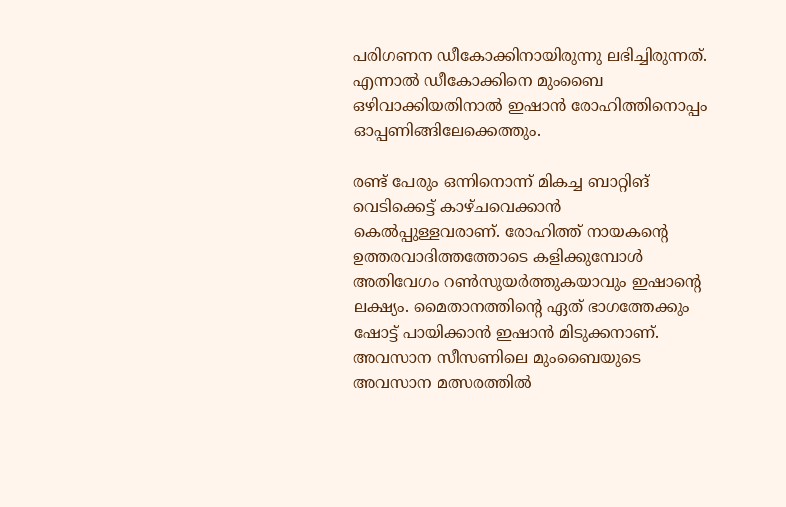പരിഗണന ഡീകോക്കിനായിരുന്നു ലഭിച്ചിരുന്നത്. എന്നാല്‍ ഡീകോക്കിനെ മുംബൈ ഒഴിവാക്കിയതിനാല്‍ ഇഷാന്‍ രോഹിത്തിനൊപ്പം ഓപ്പണിങ്ങിലേക്കെത്തും.

രണ്ട് പേരും ഒന്നിനൊന്ന് മികച്ച ബാറ്റിങ് വെടിക്കെട്ട് കാഴ്ചവെക്കാന്‍ കെല്‍പ്പുള്ളവരാണ്. രോഹിത്ത് നായകന്റെ ഉത്തരവാദിത്തത്തോടെ കളിക്കുമ്പോള്‍ അതിവേഗം റണ്‍സുയര്‍ത്തുകയാവും ഇഷാന്റെ ലക്ഷ്യം. മൈതാനത്തിന്റെ ഏത് ഭാഗത്തേക്കും ഷോട്ട് പായിക്കാന്‍ ഇഷാന്‍ മിടുക്കനാണ്. അവസാന സീസണിലെ മുംബൈയുടെ അവസാന മത്സരത്തില്‍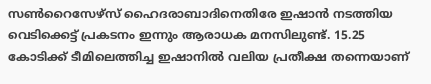സണ്‍റൈസേഴ്‌സ് ഹൈദരാബാദിനെതിരേ ഇഷാന്‍ നടത്തിയ വെടിക്കെട്ട് പ്രകടനം ഇന്നും ആരാധക മനസിലുണ്ട്. 15.25 കോടിക്ക് ടീമിലെത്തിച്ച ഇഷാനില്‍ വലിയ പ്രതീക്ഷ തന്നെയാണ്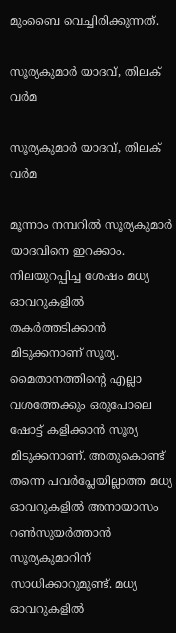മുംബൈ വെച്ചിരിക്കുന്നത്.

സൂര്യകുമാര്‍ യാദവ്, തിലക് വര്‍മ

സൂര്യകുമാര്‍ യാദവ്, തിലക് വര്‍മ

മൂന്നാം നമ്പറില്‍ സൂര്യകുമാര്‍ യാദവിനെ ഇറക്കാം. നിലയുറപ്പിച്ച ശേഷം മധ്യ ഓവറുകളില്‍ തകര്‍ത്തടിക്കാന്‍ മിടുക്കനാണ് സൂര്യ. മൈതാനത്തിന്റെ എല്ലാ വശത്തേക്കും ഒരുപോലെ ഷോട്ട് കളിക്കാന്‍ സൂര്യ മിടുക്കനാണ്. അതുകൊണ്ട് തന്നെ പവര്‍പ്ലേയില്ലാത്ത മധ്യ ഓവറുകളില്‍ അനായാസം റണ്‍സുയര്‍ത്താന്‍ സൂര്യകുമാറിന് സാധിക്കാറുമുണ്ട്. മധ്യ ഓവറുകളില്‍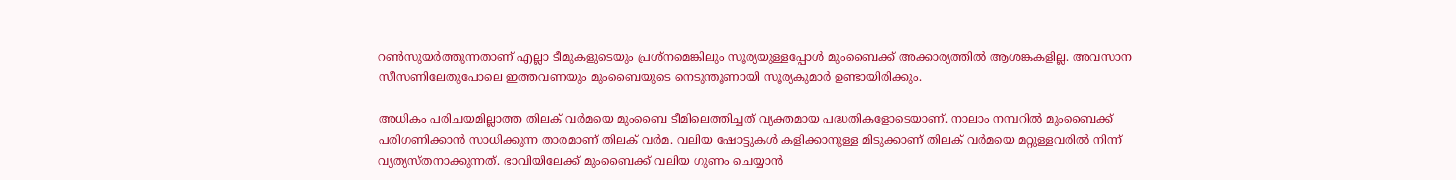റണ്‍സുയര്‍ത്തുന്നതാണ് എല്ലാ ടീമുകളുടെയും പ്രശ്‌നമെങ്കിലും സൂര്യയുള്ളപ്പോള്‍ മുംബൈക്ക് അക്കാര്യത്തില്‍ ആശങ്കകളില്ല. അവസാന സീസണിലേതുപോലെ ഇത്തവണയും മുംബൈയുടെ നെടുന്തൂണായി സൂര്യകുമാര്‍ ഉണ്ടായിരിക്കും.

അധികം പരിചയമില്ലാത്ത തിലക് വര്‍മയെ മുംബൈ ടീമിലെത്തിച്ചത് വ്യക്തമായ പദ്ധതികളോടെയാണ്. നാലാം നമ്പറില്‍ മുംബൈക്ക് പരിഗണിക്കാന്‍ സാധിക്കുന്ന താരമാണ് തിലക് വര്‍മ. വലിയ ഷോട്ടുകള്‍ കളിക്കാനുള്ള മിടുക്കാണ് തിലക് വര്‍മയെ മറ്റുള്ളവരില്‍ നിന്ന് വ്യത്യസ്തനാക്കുന്നത്. ഭാവിയിലേക്ക് മുംബൈക്ക് വലിയ ഗുണം ചെയ്യാന്‍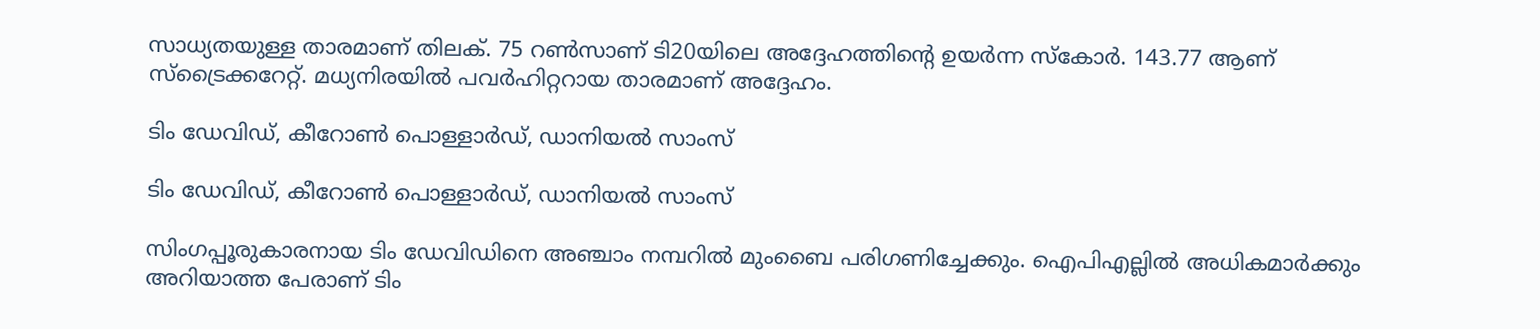സാധ്യതയുള്ള താരമാണ് തിലക്. 75 റണ്‍സാണ് ടി20യിലെ അദ്ദേഹത്തിന്റെ ഉയര്‍ന്ന സ്‌കോര്‍. 143.77 ആണ് സ്‌ട്രൈക്കറേറ്റ്. മധ്യനിരയില്‍ പവര്‍ഹിറ്ററായ താരമാണ് അദ്ദേഹം.

ടിം ഡേവിഡ്, കീറോണ്‍ പൊള്ളാര്‍ഡ്, ഡാനിയല്‍ സാംസ്

ടിം ഡേവിഡ്, കീറോണ്‍ പൊള്ളാര്‍ഡ്, ഡാനിയല്‍ സാംസ്

സിംഗപ്പൂരുകാരനായ ടിം ഡേവിഡിനെ അഞ്ചാം നമ്പറില്‍ മുംബൈ പരിഗണിച്ചേക്കും. ഐപിഎല്ലില്‍ അധികമാര്‍ക്കും അറിയാത്ത പേരാണ് ടിം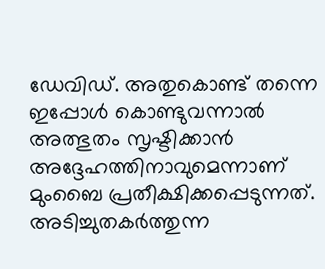ഡേവിഡ്. അതുകൊണ്ട് തന്നെ ഇപ്പോള്‍ കൊണ്ടുവന്നാല്‍ അത്ഭുതം സൃഷ്ടിക്കാന്‍ അദ്ദേഹത്തിനാവുമെന്നാണ് മുംബൈ പ്രതീക്ഷിക്കപ്പെടുന്നത്. അടിച്ചുതകര്‍ത്തുന്ന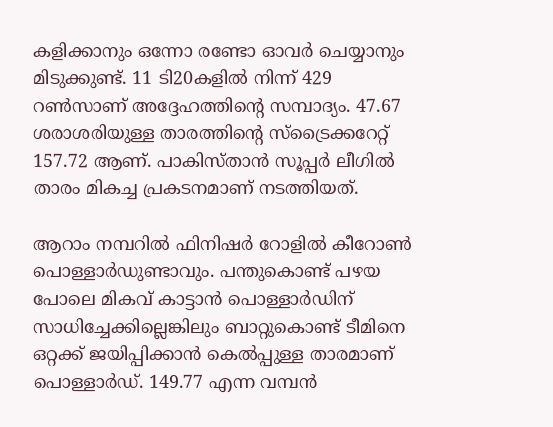കളിക്കാനും ഒന്നോ രണ്ടോ ഓവര്‍ ചെയ്യാനും മിടുക്കുണ്ട്. 11 ടി20കളില്‍ നിന്ന് 429 റണ്‍സാണ് അദ്ദേഹത്തിന്റെ സമ്പാദ്യം. 47.67 ശരാശരിയുള്ള താരത്തിന്റെ സ്‌ട്രൈക്കറേറ്റ് 157.72 ആണ്. പാകിസ്താന്‍ സൂപ്പര്‍ ലീഗില്‍ താരം മികച്ച പ്രകടനമാണ് നടത്തിയത്.

ആറാം നമ്പറില്‍ ഫിനിഷര്‍ റോളില്‍ കീറോണ്‍ പൊള്ളാര്‍ഡുണ്ടാവും. പന്തുകൊണ്ട് പഴയ പോലെ മികവ് കാട്ടാന്‍ പൊള്ളാര്‍ഡിന് സാധിച്ചേക്കില്ലെങ്കിലും ബാറ്റുകൊണ്ട് ടീമിനെ ഒറ്റക്ക് ജയിപ്പിക്കാന്‍ കെല്‍പ്പുള്ള താരമാണ് പൊള്ളാര്‍ഡ്. 149.77 എന്ന വമ്പന്‍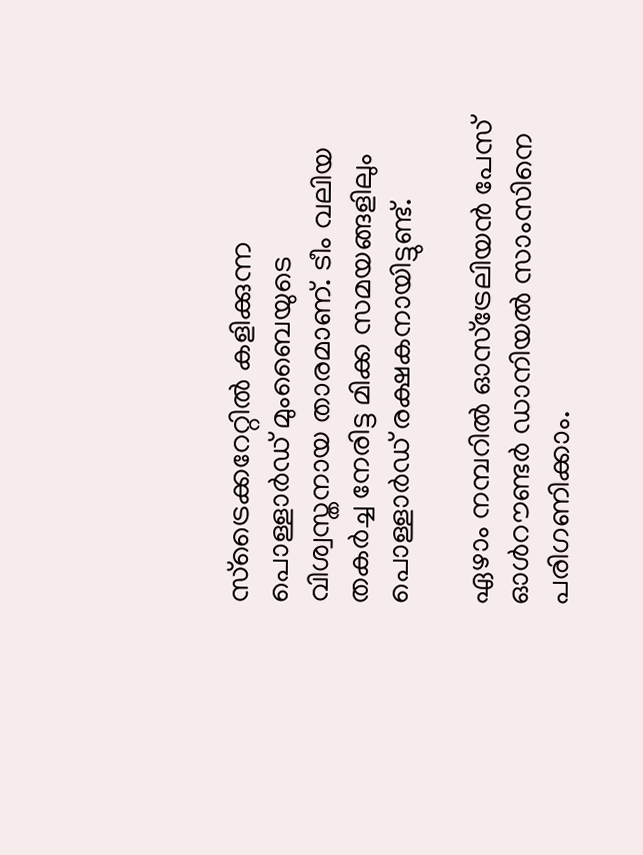സ്‌ട്രൈക്കറേറ്റില്‍ കളിക്കുന്ന പൊള്ളാര്‍ഡ് മുംബൈയുടെ വിശ്വസ്തനായ താരമാണ്. ടീം വലിയ തകര്‍ച്ച നേരിട്ട മിക്ക സമയങ്ങളിലും പൊള്ളാര്‍ഡ് രക്ഷകനായിട്ടുണ്ട്.

ഏഴാം നമ്പറില്‍ ഓസ്‌ട്രേലിയന്‍ പേസ് ഓള്‍റൗണ്ടര്‍ ഡാനിയല്‍ സാംസിനെ പരിഗണിക്കാം.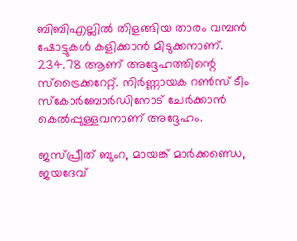ബിബിഎല്ലില്‍ തിളങ്ങിയ താരം വമ്പന്‍ ഷോട്ടുകള്‍ കളിക്കാന്‍ മിടുക്കനാണ്. 234.78 ആണ് അദ്ദേഹത്തിന്റെ സ്‌ട്രൈക്കറേറ്റ്. നിര്‍ണ്ണായക റണ്‍സ് ടീം സ്‌കോര്‍ബോര്‍ഡിനോട് ചേര്‍ക്കാന്‍ കെല്‍പ്പുള്ളവനാണ് അദ്ദേഹം.

ജസ്പ്രീത് ബുംറ, മായങ്ക് മാര്‍ക്കണ്ഡെ, ജയദേവ്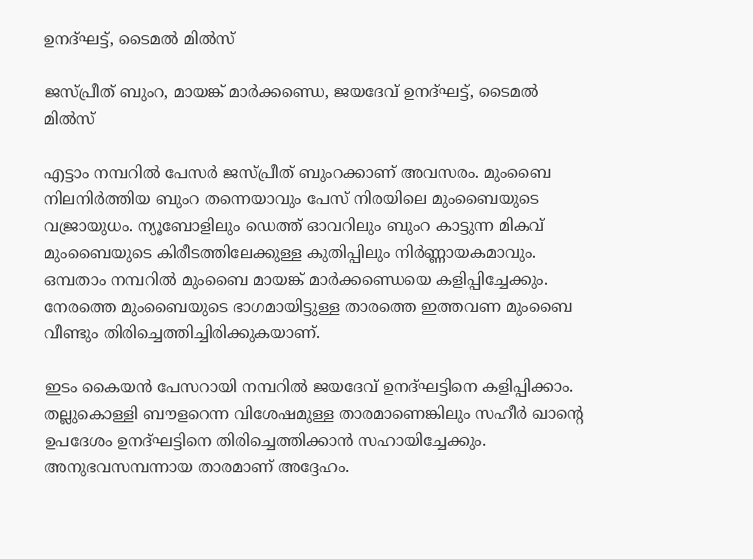ഉനദ്ഘട്ട്, ടൈമല്‍ മില്‍സ്

ജസ്പ്രീത് ബുംറ, മായങ്ക് മാര്‍ക്കണ്ഡെ, ജയദേവ് ഉനദ്ഘട്ട്, ടൈമല്‍ മില്‍സ്

എട്ടാം നമ്പറില്‍ പേസര്‍ ജസ്പ്രീത് ബുംറക്കാണ് അവസരം. മുംബൈ നിലനിര്‍ത്തിയ ബുംറ തന്നെയാവും പേസ് നിരയിലെ മുംബൈയുടെ വജ്രായുധം. ന്യൂബോളിലും ഡെത്ത് ഓവറിലും ബുംറ കാട്ടുന്ന മികവ് മുംബൈയുടെ കിരീടത്തിലേക്കുള്ള കുതിപ്പിലും നിര്‍ണ്ണായകമാവും. ഒമ്പതാം നമ്പറില്‍ മുംബൈ മായങ്ക് മാര്‍ക്കണ്ഡെയെ കളിപ്പിച്ചേക്കും. നേരത്തെ മുംബൈയുടെ ഭാഗമായിട്ടുള്ള താരത്തെ ഇത്തവണ മുംബൈ വീണ്ടും തിരിച്ചെത്തിച്ചിരിക്കുകയാണ്.

ഇടം കൈയന്‍ പേസറായി നമ്പറില്‍ ജയദേവ് ഉനദ്ഘട്ടിനെ കളിപ്പിക്കാം. തല്ലുകൊള്ളി ബൗളറെന്ന വിശേഷമുള്ള താരമാണെങ്കിലും സഹീര്‍ ഖാന്റെ ഉപദേശം ഉനദ്ഘട്ടിനെ തിരിച്ചെത്തിക്കാന്‍ സഹായിച്ചേക്കും. അനുഭവസമ്പന്നായ താരമാണ് അദ്ദേഹം.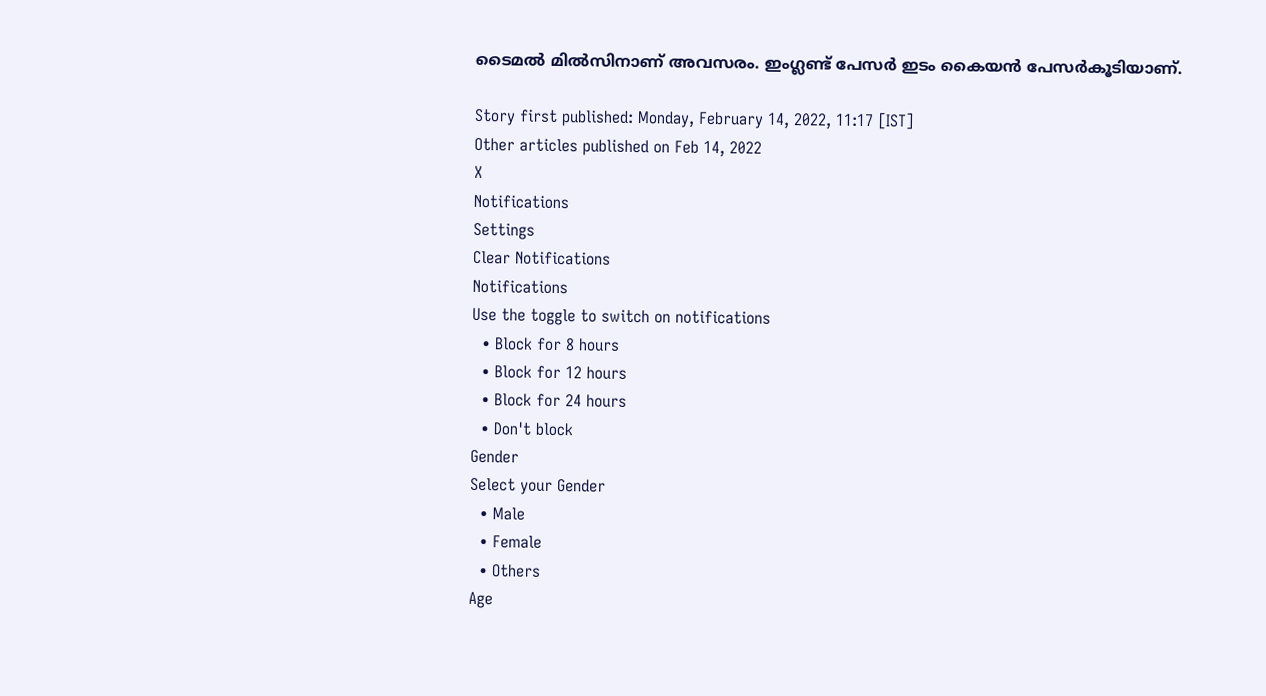ടൈമല്‍ മില്‍സിനാണ് അവസരം. ഇംഗ്ലണ്ട് പേസര്‍ ഇടം കൈയന്‍ പേസര്‍കൂടിയാണ്.

Story first published: Monday, February 14, 2022, 11:17 [IST]
Other articles published on Feb 14, 2022
X
Notifications
Settings
Clear Notifications
Notifications
Use the toggle to switch on notifications
  • Block for 8 hours
  • Block for 12 hours
  • Block for 24 hours
  • Don't block
Gender
Select your Gender
  • Male
  • Female
  • Others
Age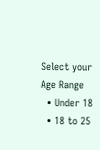Select your Age Range
  • Under 18
  • 18 to 25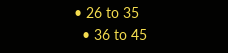• 26 to 35
  • 36 to 45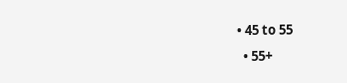• 45 to 55
  • 55+